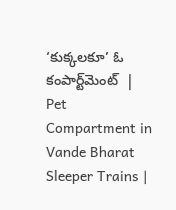‘కుక్కలకూ’ ఓ కంపార్ట్‌మెంట్‌  | Pet Compartment in Vande Bharat Sleeper Trains |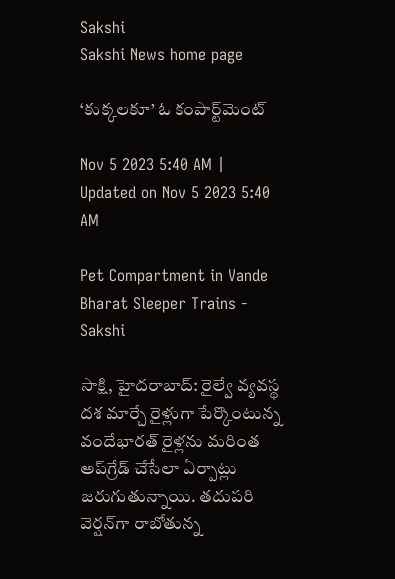Sakshi
Sakshi News home page

‘కుక్కలకూ’ ఓ కంపార్ట్‌మెంట్‌

Nov 5 2023 5:40 AM | Updated on Nov 5 2023 5:40 AM

Pet Compartment in Vande Bharat Sleeper Trains - Sakshi

సాక్షి, హైదరాబాద్‌: రైల్వే వ్యవస్థ దశ మార్చే రైళ్లుగా పేర్కొంటున్న వందేభారత్‌ రైళ్లను మరింత అప్‌గ్రేడ్‌ చేసేలా ఏర్పాట్లు జరుగుతున్నాయి. తదుపరి వెర్షన్‌గా రాబోతున్న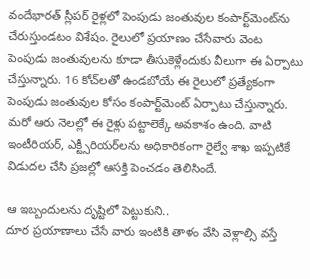వందేభారత్‌ స్లీపర్‌ రైళ్లలో పెంపుడు జంతువుల కంపార్ట్‌మెంట్‌ను చేరుస్తుండటం విశేషం. రైలులో ప్రయాణం చేసేవారు వెంట పెంపుడు జంతువులను కూడా తీసుకెళ్లేందుకు వీలుగా ఈ ఏర్పాటు చేస్తున్నారు. 16 కోచ్‌లతో ఉండబోయే ఈ రైలులో ప్రత్యేకంగా పెంపుడు జంతువుల కోసం కంపార్ట్‌మెంట్‌ ఏర్పాటు చేస్తున్నారు. మరో ఆరు నెలల్లో ఈ రైళ్లు పట్టాలెక్కే అవకాశం ఉంది. వాటి ఇంటీరియర్, ఎక్ట్సీరియర్‌లను అధికారికంగా రైల్వే శాఖ ఇప్పటికే విడుదల చేసి ప్రజల్లో ఆసక్తి పెంచడం తెలిసిందే.

ఆ ఇబ్బందులను దృష్టిలో పెట్టుకుని..
దూర ప్రయాణాలు చేసే వారు ఇంటికి తాళం వేసి వెళ్లాల్సి వస్తే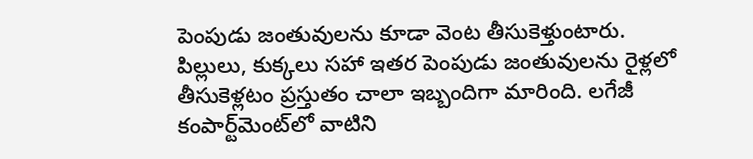పెంపుడు జంతువులను కూడా వెంట తీసుకెళ్తుంటారు. పిల్లులు, కుక్కలు సహా ఇతర పెంపుడు జంతువులను రైళ్లలో తీసుకెళ్లటం ప్రస్తుతం చాలా ఇబ్బందిగా మారింది. లగేజీ కంపార్ట్‌మెంట్‌లో వాటిని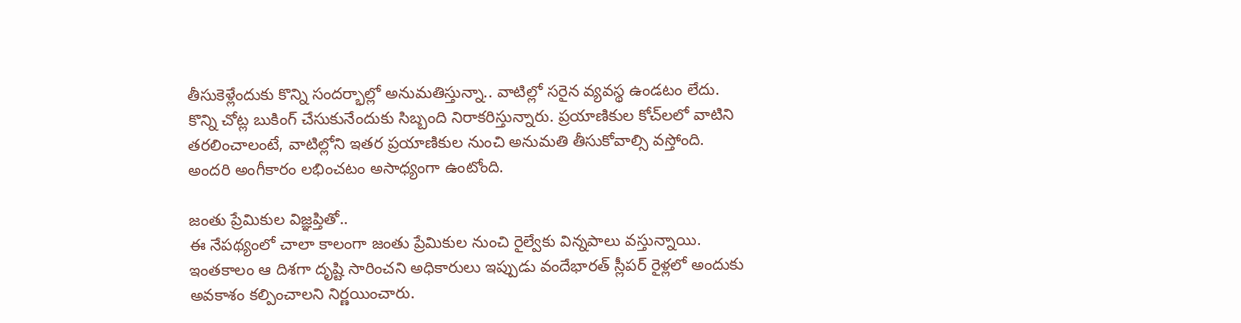తీసుకెళ్లేందుకు కొన్ని సందర్భాల్లో అనుమతిస్తున్నా.. వాటిల్లో సరైన వ్యవస్థ ఉండటం లేదు. కొన్ని చోట్ల బుకింగ్‌ చేసుకునేందుకు సిబ్బంది నిరాకరిస్తున్నారు. ప్రయాణికుల కోచ్‌లలో వాటిని తరలించాలంటే, వాటిల్లోని ఇతర ప్రయాణికుల నుంచి అనుమతి తీసుకోవాల్సి వస్తోంది. అందరి అంగీకారం లభించటం అసాధ్యంగా ఉంటోంది.

జంతు ప్రేమికుల విజ్ఞప్తితో..
ఈ నేపథ్యంలో చాలా కాలంగా జంతు ప్రేమికుల నుంచి రైల్వేకు విన్నపాలు వస్తున్నాయి. ఇంతకాలం ఆ దిశగా దృష్టి సారించని అధికారులు ఇప్పుడు వందేభారత్‌ స్లీపర్‌ రైళ్లలో అందుకు అవకాశం కల్పించాలని నిర్ణయించారు.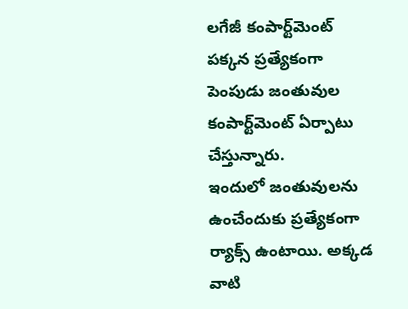లగేజీ కంపార్ట్‌మెంట్‌ పక్కన ప్రత్యేకంగా పెంపుడు జంతువుల కంపార్ట్‌మెంట్‌ ఏర్పాటు చేస్తున్నారు.
ఇందులో జంతువులను ఉంచేందుకు ప్రత్యేకంగా ర్యాక్స్‌ ఉంటాయి. అక్కడ వాటి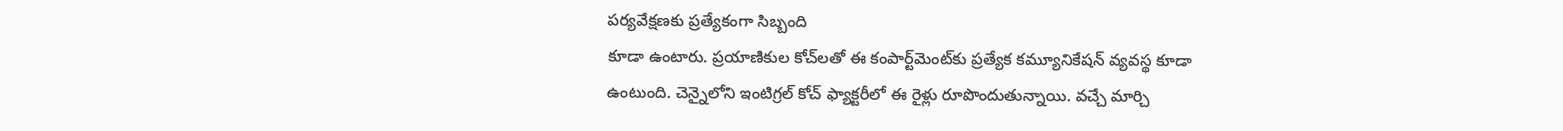పర్యవేక్షణకు ప్రత్యేకంగా సిబ్బంది
కూడా ఉంటారు. ప్రయాణికుల కోచ్‌లతో ఈ కంపార్ట్‌మెంట్‌కు ప్రత్యేక కమ్యూనికేషన్‌ వ్యవస్థ కూడా ఉంటుంది. చెన్నైలోని ఇంటిగ్రల్‌ కోచ్‌ ఫ్యాక్టరీలో ఈ రైళ్లు రూపొందుతున్నాయి. వచ్చే మార్చి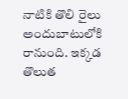నాటికి తొలి రైలు అందుబాటులోకి రానుంది. ఇక్కడ తొలుత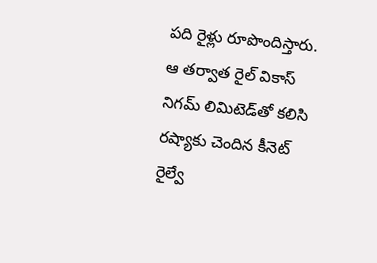పది రైళ్లు రూపొందిస్తారు. ఆ తర్వాత రైల్‌ వికాస్‌ నిగమ్‌ లిమిటెడ్‌తో కలిసి రష్యాకు చెందిన కీనెట్‌ రైల్వే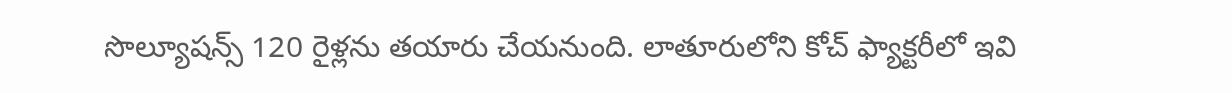సొల్యూషన్స్‌ 120 రైళ్లను తయారు చేయనుంది. లాతూరులోని కోచ్‌ ఫ్యాక్టరీలో ఇవి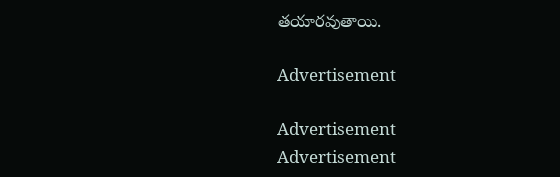తయారవుతాయి.

Advertisement

Advertisement
Advertisement